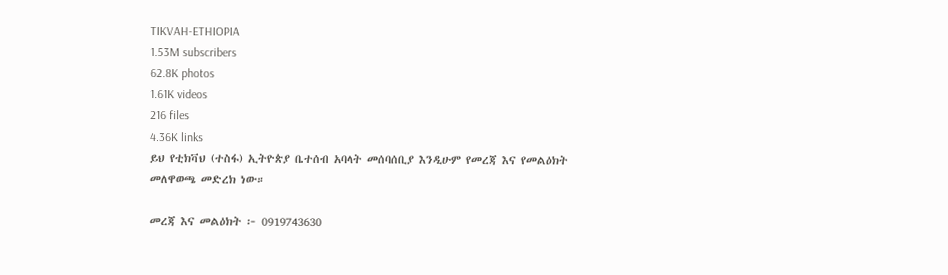TIKVAH-ETHIOPIA
1.53M subscribers
62.8K photos
1.61K videos
216 files
4.36K links
ይህ የቲክቫህ (ተስፋ) ኢትዮጵያ ቤተሰብ አባላት መሰባሰቢያ እንዲሁም የመረጃ እና የመልዕክት መለዋወጫ መድረክ ነው።

መረጃ እና መልዕክት ፦ 0919743630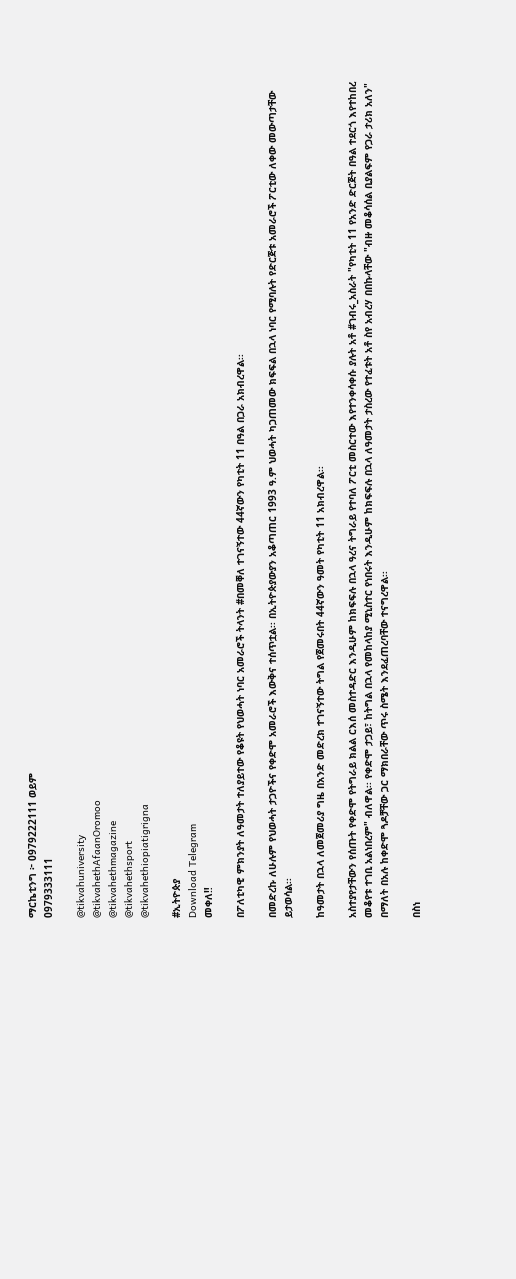ማርኬቲንግ ፦ 0979222111 ወይም
0979333111

@tikvahuniversity
@tikvahethAfaanOromoo
@tikvahethmagazine
@tikvahethsport
@tikvahethiopiatigrigna

#ኢትዮጵያ
Download Telegram
መቀለ‼

በፖለቲካዊ ምክንያት ለዓመታት ተለያይተው የቆዩት የህወሓት ነባር አመራሮች ትላንት #በመቐለ ተገናኝተው 44ኛውን የካቲት 11 በዓል በጋራ አክብረዋል፡፡

በመድረኩ ለሁሉም የህወሓት ታጋዮችና የቀድሞ አመራሮች እውቅና ተሰጥቷል፡፡ በኢትዮጵያውያን አቆጣጠር 1993 ዓ.ም ህወሓት ካጋጠመው ክፍፍል በኋላ ነባር የሚባሉት የድርጅቱ አመራሮች ፖርቲው ለቀው መውጣታቸው ይታወሳል፡፡

ከዓመታት በኋላ ለመጀመሪያ ግዜ በአንድ መድረክ ተገናኝተው ትግል የጀመሩበት 44ኛውን ዓመት የካቲት 11 አክብረዋል፡፡

አስተያየታቸውን የሰጡት የቀድሞ የትግራይ ክልል ርእሰ መስተዳድር እንዲሁም ከክፍፍሉ በኋላ ዓረና ትግራይ የተባለ ፖርቲ መስርተው እየተንቀሳቀሱ ያሉት አቶ #ገብሩ_አስራት "የካቲት 11 የአንድ ድርጅት በዓል ተደርጎ እየተከበረ መቆየቱ ተገቢ አልነበረም" ብለዋል፡፡ የቀድሞ ታጋይ፣ ከትግል በኋላ የመከላከያ ሚኒስተር የነበሩት እንዲሁም ከክፍፍሉ በኋላ ለዓመታት ታስረው የተፈቱት አቶ ስየ አብረሃ በበኩላቸው "ብዙ መቆሳሰል ቢያልፍም የጋራ ታሪክ አለን" በማለት በአሉ ከቀድሞ ጓዶቻቸው ጋር ማክበራቸው ጥሩ ስሜት እንደፈጠረባቸው ተናግረዋል፡፡

በስነ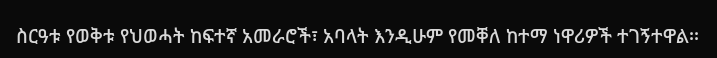ስርዓቱ የወቅቱ የህወሓት ከፍተኛ አመራሮች፣ አባላት እንዲሁም የመቐለ ከተማ ነዋሪዎች ተገኝተዋል፡፡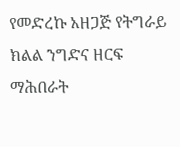የመድረኩ አዘጋጅ የትግራይ ክልል ንግድና ዘርፍ ማሕበራት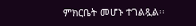ምክርቤት መሆኑ ተገልጿል፡፡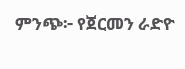ምንጭ፦ የጀርመን ራድዮ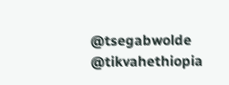@tsegabwolde @tikvahethiopia